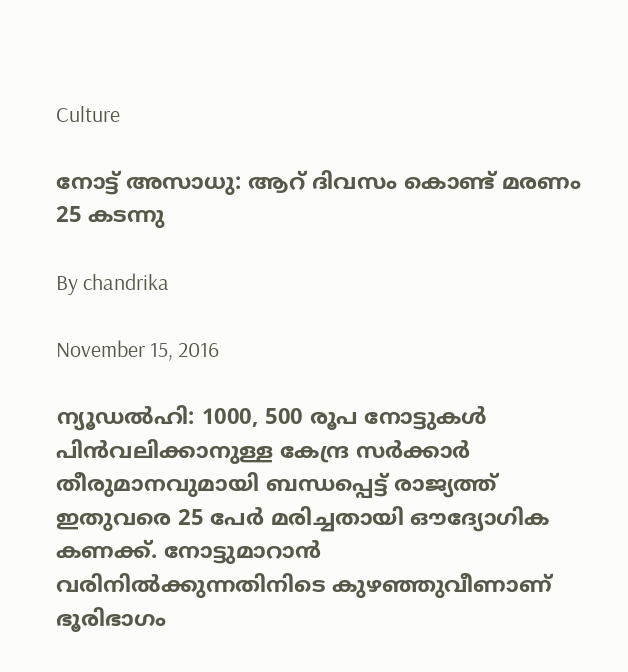Culture

നോട്ട് അസാധു: ആറ് ദിവസം കൊണ്ട് മരണം 25 കടന്നു

By chandrika

November 15, 2016

ന്യൂഡല്‍ഹി: 1000, 500 രൂപ നോട്ടുകള്‍ പിന്‍വലിക്കാനുള്ള കേന്ദ്ര സര്‍ക്കാര്‍ തീരുമാനവുമായി ബന്ധപ്പെട്ട് രാജ്യത്ത് ഇതുവരെ 25 പേര്‍ മരിച്ചതായി ഔദ്യോഗിക കണക്ക്. നോട്ടുമാറാന്‍ വരിനില്‍ക്കുന്നതിനിടെ കുഴഞ്ഞുവീണാണ് ഭൂരിഭാഗം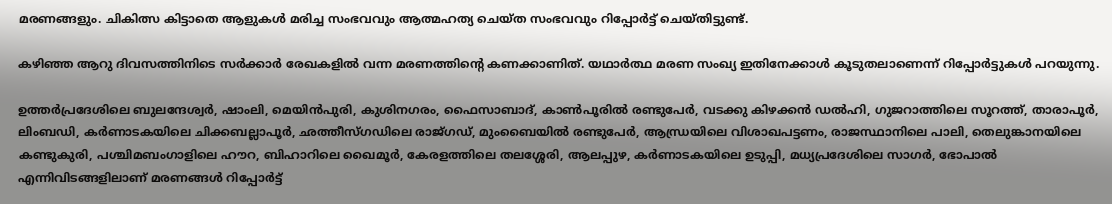മരണങ്ങളും. ചികിത്സ കിട്ടാതെ ആളുകള്‍ മരിച്ച സംഭവവും ആത്മഹത്യ ചെയ്ത സംഭവവും റിപ്പോര്‍ട്ട് ചെയ്തിട്ടുണ്ട്.

കഴിഞ്ഞ ആറു ദിവസത്തിനിടെ സര്‍ക്കാര്‍ രേഖകളില്‍ വന്ന മരണത്തിന്റെ കണക്കാണിത്. യഥാര്‍ത്ഥ മരണ സംഖ്യ ഇതിനേക്കാള്‍ കൂടുതലാണെന്ന് റിപ്പോര്‍ട്ടുകള്‍ പറയുന്നു.

ഉത്തര്‍പ്രദേശിലെ ബുലന്ദേശ്വര്‍, ഷാംലി, മെയിന്‍പുരി, കുശിനഗരം, ഫൈസാബാദ്, കാണ്‍പൂരില്‍ രണ്ടുപേര്‍, വടക്കു കിഴക്കന്‍ ഡല്‍ഹി, ഗുജറാത്തിലെ സൂറത്ത്, താരാപൂര്‍, ലിംബഡി, കര്‍ണാടകയിലെ ചിക്കബല്ലാപൂര്‍, ഛത്തീസ്ഗഡിലെ രാജ്ഗഡ്, മുംബൈയില്‍ രണ്ടുപേര്‍, ആന്ധ്രയിലെ വിശാഖപട്ടണം, രാജസ്ഥാനിലെ പാലി, തെലുങ്കാനയിലെ കണ്ടുകുരി, പശ്ചിമബംഗാളിലെ ഹൗറ, ബിഹാറിലെ ഖൈമൂര്‍, കേരളത്തിലെ തലശ്ശേരി, ആലപ്പുഴ, കര്‍ണാടകയിലെ ഉടുപ്പി, മധ്യപ്രദേശിലെ സാഗര്‍, ഭോപാല്‍ എന്നിവിടങ്ങളിലാണ് മരണങ്ങള്‍ റിപ്പോര്‍ട്ട്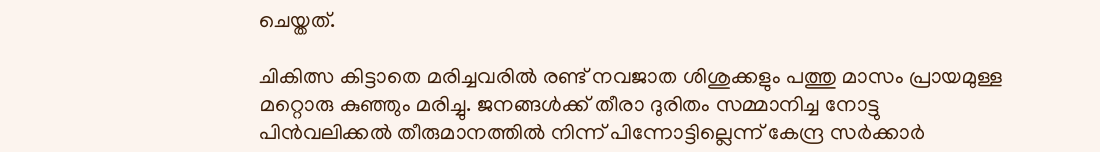ചെയ്തത്.

ചികിത്സ കിട്ടാതെ മരിച്ചവരില്‍ രണ്ട് നവജാത ശിശുക്കളും പത്തു മാസം പ്രായമുള്ള മറ്റൊരു കുഞ്ഞും മരിച്ചു. ജനങ്ങള്‍ക്ക് തീരാ ദുരിതം സമ്മാനിച്ച നോട്ടു പിന്‍വലിക്കല്‍ തീരുമാനത്തില്‍ നിന്ന് പിന്നോട്ടില്ലെന്ന് കേന്ദ്ര സര്‍ക്കാര്‍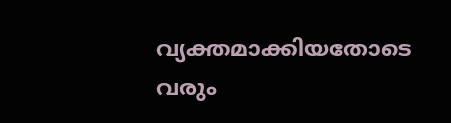വ്യക്തമാക്കിയതോടെ വരും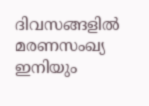ദിവസങ്ങളില്‍ മരണസംഖ്യ ഇനിയും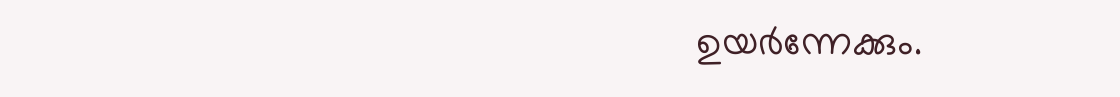ഉയര്‍ന്നേക്കും.